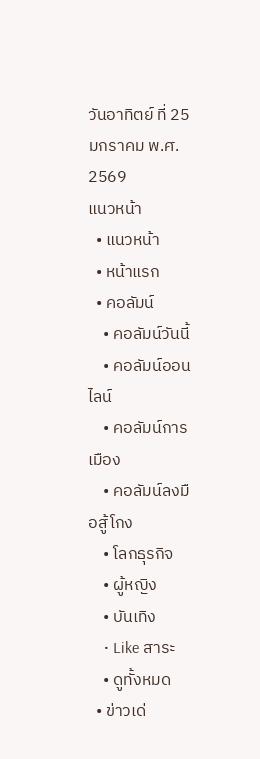วันอาทิตย์ ที่ 25 มกราคม พ.ศ. 2569
แนวหน้า
  • แนวหน้า
  • หน้าแรก
  • คอลัมน์
    • คอลัมน์วันนี้
    • คอลัมน์ออนไลน์
    • คอลัมน์การเมือง
    • คอลัมน์ลงมือสู้โกง
    • โลกธุรกิจ
    • ผู้หญิง
    • บันเทิง
    • Like สาระ
    • ดูทั้งหมด
  • ข่าวเด่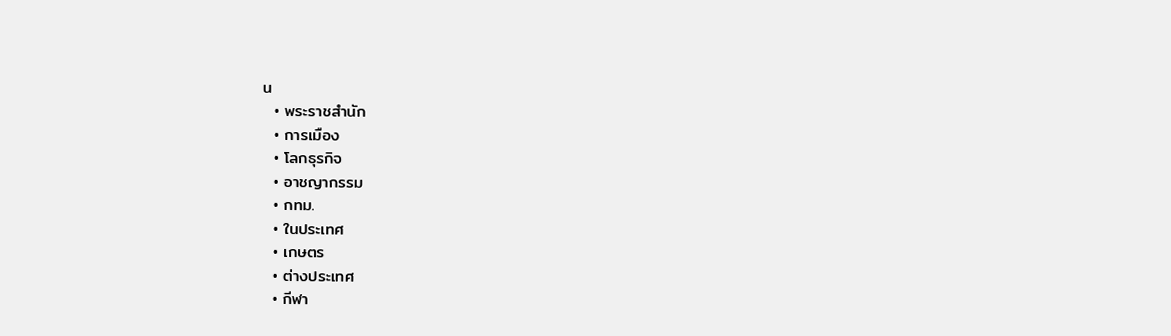น
  • พระราชสำนัก
  • การเมือง
  • โลกธุรกิจ
  • อาชญากรรม
  • กทม.
  • ในประเทศ
  • เกษตร
  • ต่างประเทศ
  • กีฬา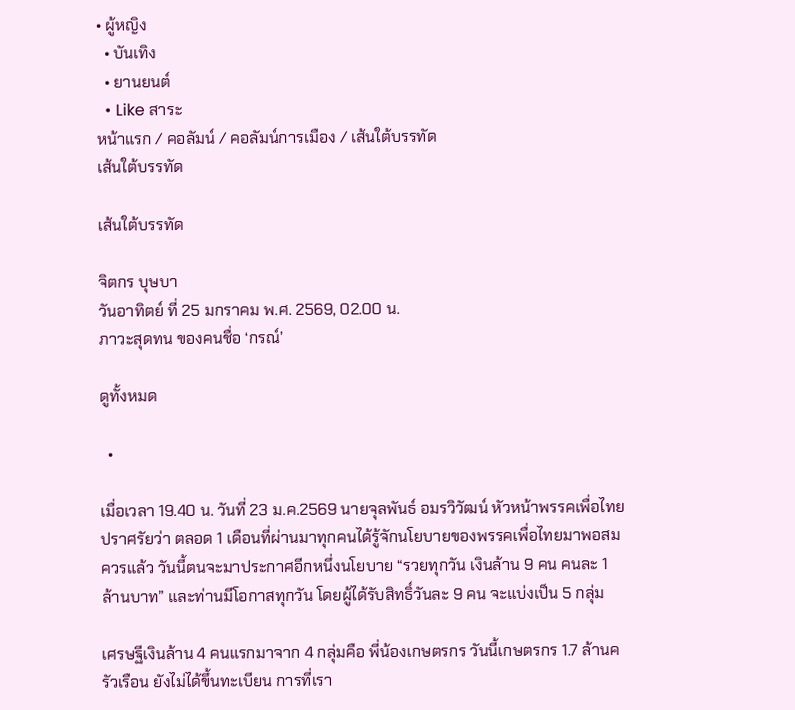• ผู้หญิง
  • บันเทิง
  • ยานยนต์
  • Like สาระ
หน้าแรก / คอลัมน์ / คอลัมน์การเมือง / เส้นใต้บรรทัด
เส้นใต้บรรทัด

เส้นใต้บรรทัด

จิตกร บุษบา
วันอาทิตย์ ที่ 25 มกราคม พ.ศ. 2569, 02.00 น.
ภาวะสุดทน ของคนชื่อ ‘กรณ์’

ดูทั้งหมด

  •

เมื่อเวลา 19.40 น. วันที่ 23 ม.ค.2569 นายจุลพันธ์ อมรวิวัฒน์ หัวหน้าพรรคเพื่อไทย ปราศรัยว่า ตลอด 1 เดือนที่ผ่านมาทุกคนได้รู้จักนโยบายของพรรคเพื่อไทยมาพอสมควรแล้ว วันนี้ตนจะมาประกาศอีกหนึ่งนโยบาย “รวยทุกวัน เงินล้าน 9 คน คนละ 1 ล้านบาท” และท่านมีโอกาสทุกวัน โดยผู้ได้รับสิทธิ์วันละ 9 คน จะแบ่งเป็น 5 กลุ่ม

เศรษฐีเงินล้าน 4 คนแรกมาจาก 4 กลุ่มคือ พี่น้องเกษตรกร วันนี้เกษตรกร 1.7 ล้านครัวเรือน ยังไม่ได้ขึ้นทะเบียน การที่เรา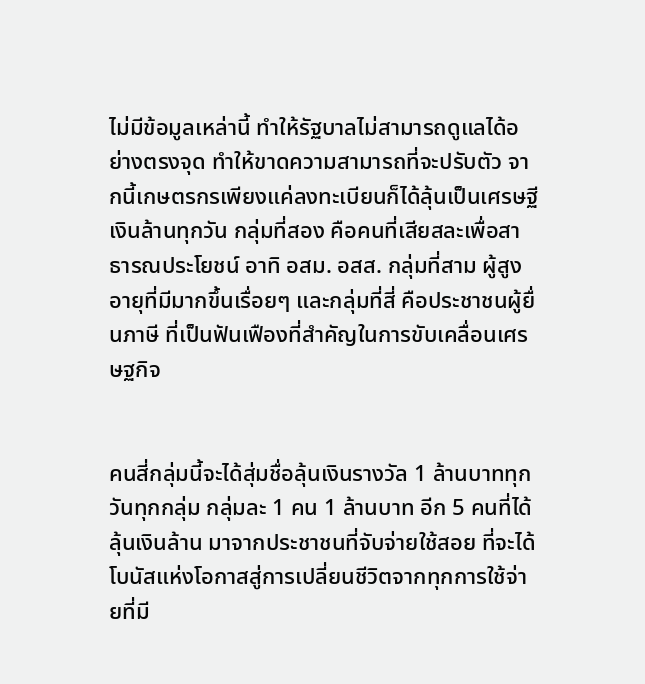ไม่มีข้อมูลเหล่านี้ ทําให้รัฐบาลไม่สามารถดูแลได้อย่างตรงจุด ทำให้ขาดความสามารถที่จะปรับตัว จากนี้เกษตรกรเพียงแค่ลงทะเบียนก็ได้ลุ้นเป็นเศรษฐีเงินล้านทุกวัน กลุ่มที่สอง คือคนที่เสียสละเพื่อสาธารณประโยชน์ อาทิ อสม. อสส. กลุ่มที่สาม ผู้สูงอายุที่มีมากขึ้นเรื่อยๆ และกลุ่มที่สี่ คือประชาชนผู้ยื่นภาษี ที่เป็นฟันเฟืองที่สำคัญในการขับเคลื่อนเศรษฐกิจ


คนสี่กลุ่มนี้จะได้สุ่มชื่อลุ้นเงินรางวัล 1 ล้านบาททุกวันทุกกลุ่ม กลุ่มละ 1 คน 1 ล้านบาท อีก 5 คนที่ได้ลุ้นเงินล้าน มาจากประชาชนที่จับจ่ายใช้สอย ที่จะได้โบนัสแห่งโอกาสสู่การเปลี่ยนชีวิตจากทุกการใช้จ่ายที่มี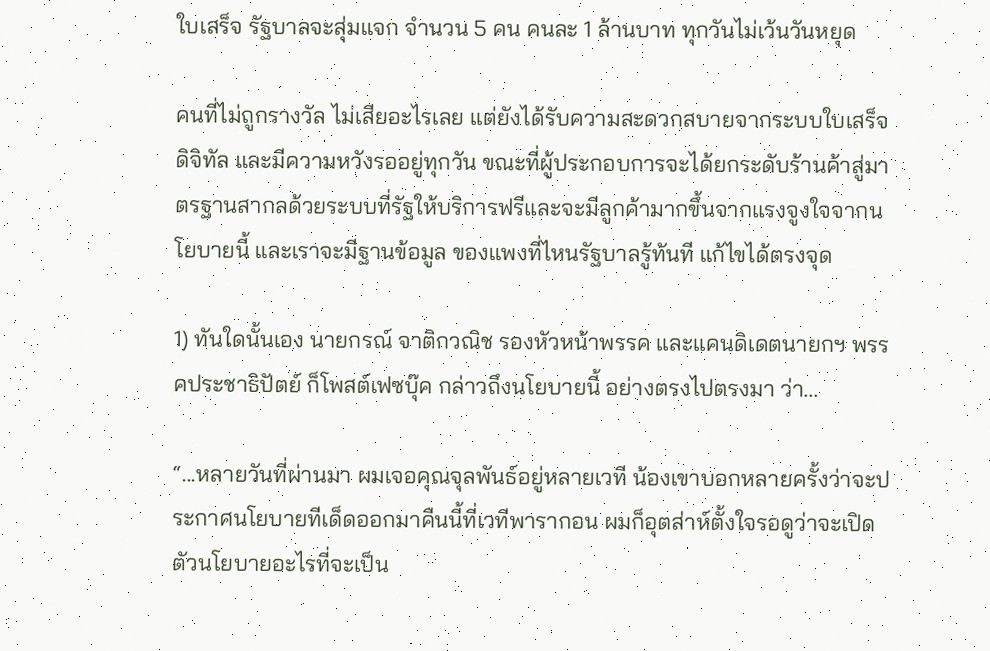ใบเสร็จ รัฐบาลจะสุ่มแจก จำนวน 5 คน คนละ 1 ล้านบาท ทุกวันไม่เว้นวันหยุด

คนที่ไม่ถูกรางวัล ไม่เสียอะไรเลย แต่ยังได้รับความสะดวกสบายจากระบบใบเสร็จดิจิทัล และมีความหวังรออยู่ทุกวัน ขณะที่ผู้ประกอบการจะได้ยกระดับร้านค้าสู่มาตรฐานสากลด้วยระบบที่รัฐให้บริการฟรีและจะมีลูกค้ามากขึ้นจากแรงจูงใจจากนโยบายนี้ และเราจะมีฐานข้อมูล ของแพงที่ไหนรัฐบาลรู้ทันที แก้ไขได้ตรงจุด

1) ทันใดนั้นเอง นายกรณ์ จาติกวณิช รองหัวหน้าพรรค และแคนดิเดตนายกฯ พรรคประชาธิปัตย์ ก็โพสต์เฟซบุ๊ค กล่าวถึงนโยบายนี้ อย่างตรงไปตรงมา ว่า...

“...หลายวันที่ผ่านมา ผมเจอคุณจุลพันธ์อยู่หลายเวที น้องเขาบอกหลายครั้งว่าจะประกาศนโยบายทีเด็ดออกมาคืนนี้ที่เวทีพารากอน ผมก็อุตส่าห์ตั้งใจรอดูว่าจะเปิดตัวนโยบายอะไรที่จะเป็น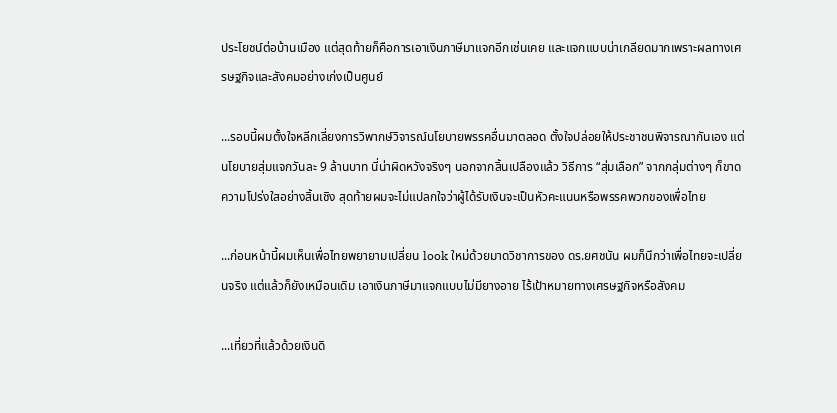ประโยชน์ต่อบ้านเมือง แต่สุดท้ายก็คือการเอาเงินภาษีมาแจกอีกเช่นเคย และแจกแบบน่าเกลียดมากเพราะผลทางเศรษฐกิจและสังคมอย่างเก่งเป็นศูนย์

...รอบนี้ผมตั้งใจหลีกเลี่ยงการวิพากษ์วิจารณ์นโยบายพรรคอื่นมาตลอด ตั้งใจปล่อยให้ประชาชนพิจารณากันเอง แต่นโยบายสุ่มแจกวันละ 9 ล้านบาท นี่น่าผิดหวังจริงๆ นอกจากสิ้นเปลืองแล้ว วิธีการ “สุ่มเลือก” จากกลุ่มต่างๆ ก็ขาดความโปร่งใสอย่างสิ้นเชิง สุดท้ายผมจะไม่แปลกใจว่าผู้ได้รับเงินจะเป็นหัวคะแนนหรือพรรคพวกของเพื่อไทย

...ก่อนหน้านี้ผมเห็นเพื่อไทยพยายามเปลี่ยน look ใหม่ด้วยมาดวิชาการของ ดร.ยศชนัน ผมก็นึกว่าเพื่อไทยจะเปลี่ยนจริง แต่แล้วก็ยังเหมือนเดิม เอาเงินภาษีมาแจกแบบไม่มียางอาย ไร้เป้าหมายทางเศรษฐกิจหรือสังคม

...เที่ยวที่แล้วด้วยเงินดิ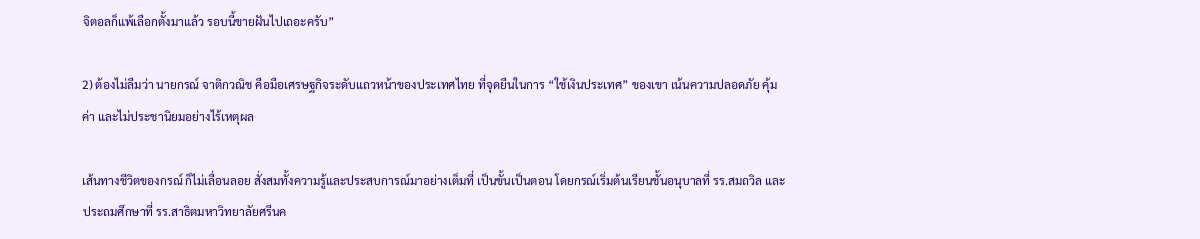จิตอลก็แพ้เลือกตั้งมาแล้ว รอบนี้ขายฝันไปเถอะครับ”

2) ต้องไม่ลืมว่า นายกรณ์ จาติกวณิช คือมือเศรษฐกิจระดับแถวหน้าของประเทศไทย ที่จุดยืนในการ “ใช้เงินประเทศ” ของเขา เน้นความปลอดภัย คุ้มค่า และไม่ประชานิยมอย่างไร้เหตุผล

เส้นทางชีวิตของกรณ์ ก็ไม่เลื่อนลอย สั่งสมทั้งความรู้และประสบการณ์มาอย่างเต็มที่ เป็นขั้นเป็นตอน โดยกรณ์เริ่มต้นเรียนชั้นอนุบาลที่ รร.สมถวิล และ ประถมศึกษาที่ รร.สาธิตมหาวิทยาลัยศรีนค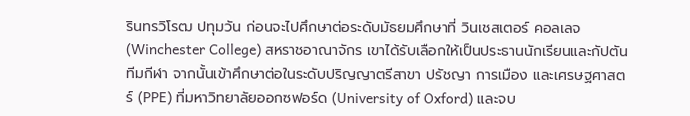รินทรวิโรฒ ปทุมวัน ก่อนจะไปศึกษาต่อระดับมัธยมศึกษาที่ วินเชสเตอร์ คอลเลจ (Winchester College) สหราชอาณาจักร เขาได้รับเลือกให้เป็นประธานนักเรียนและกัปตันทีมกีฬา จากนั้นเข้าศึกษาต่อในระดับปริญญาตรีสาขา ปรัชญา การเมือง และเศรษฐศาสตร์ (PPE) ที่มหาวิทยาลัยออกซฟอร์ด (University of Oxford) และจบ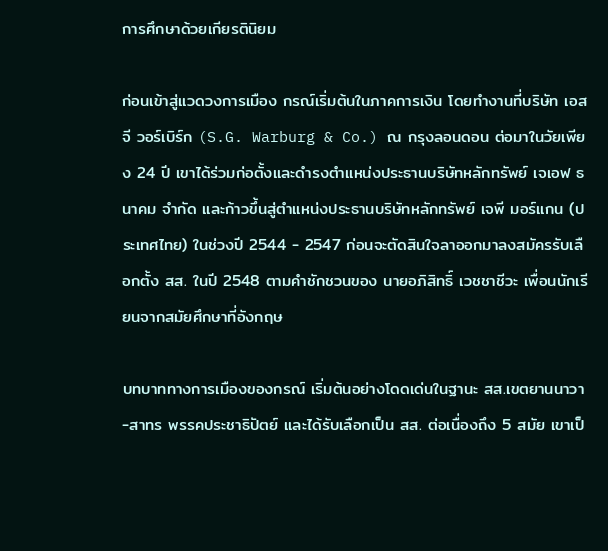การศึกษาด้วยเกียรตินิยม

ก่อนเข้าสู่แวดวงการเมือง กรณ์เริ่มต้นในภาคการเงิน โดยทำงานที่บริษัท เอส จี วอร์เบิร์ก (S.G. Warburg & Co.) ณ กรุงลอนดอน ต่อมาในวัยเพียง 24 ปี เขาได้ร่วมก่อตั้งและดำรงตำแหน่งประธานบริษัทหลักทรัพย์ เจเอฟ ธนาคม จำกัด และก้าวขึ้นสู่ตำแหน่งประธานบริษัทหลักทรัพย์ เจพี มอร์แกน (ประเทศไทย) ในช่วงปี 2544 - 2547 ก่อนจะตัดสินใจลาออกมาลงสมัครรับเลือกตั้ง สส. ในปี 2548 ตามคำชักชวนของ นายอภิสิทธิ์ เวชชาชีวะ เพื่อนนักเรียนจากสมัยศึกษาที่อังกฤษ

บทบาททางการเมืองของกรณ์ เริ่มต้นอย่างโดดเด่นในฐานะ สส.เขตยานนาวา-สาทร พรรคประชาธิปัตย์ และได้รับเลือกเป็น สส. ต่อเนื่องถึง 5 สมัย เขาเป็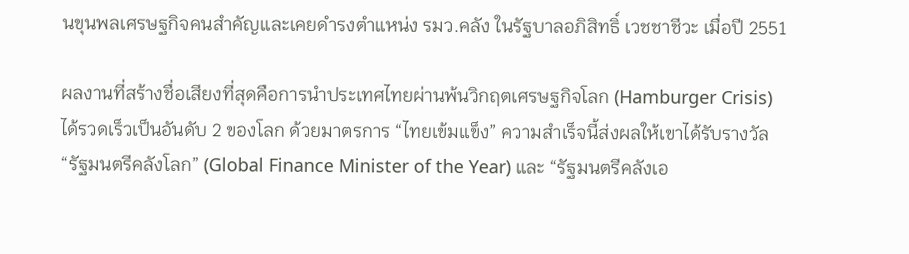นขุนพลเศรษฐกิจคนสำคัญและเคยดำรงตำแหน่ง รมว.คลัง ในรัฐบาลอภิสิทธิ์ เวชชาชีวะ เมื่อปี 2551

ผลงานที่สร้างชื่อเสียงที่สุดคือการนำประเทศไทยผ่านพ้นวิกฤตเศรษฐกิจโลก (Hamburger Crisis) ได้รวดเร็วเป็นอันดับ 2 ของโลก ด้วยมาตรการ “ไทยเข้มแข็ง” ความสำเร็จนี้ส่งผลให้เขาได้รับรางวัล “รัฐมนตรีคลังโลก” (Global Finance Minister of the Year) และ “รัฐมนตรีคลังเอ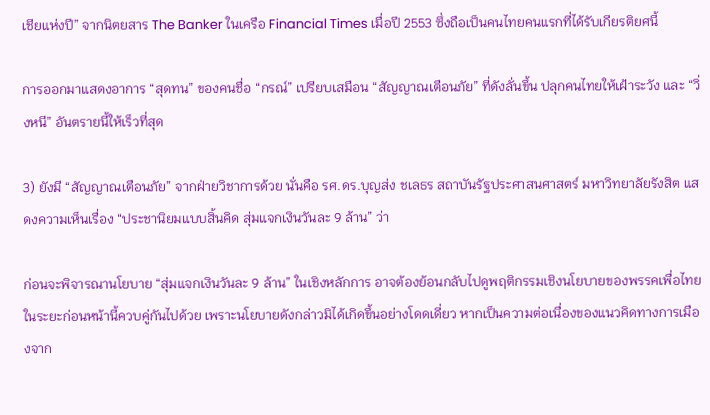เชียแห่งปี” จากนิตยสาร The Banker ในเครือ Financial Times เมื่อปี 2553 ซึ่งถือเป็นคนไทยคนแรกที่ได้รับเกียรติยศนี้

การออกมาแสดงอาการ “สุดทน” ของคนชื่อ “กรณ์” เปรียบเสมือน “สัญญาณเตือนภัย” ที่ดังลั่นขึ้น ปลุกคนไทยให้เฝ้าระวัง และ “วิ่งหนี” อันตรายนี้ให้เร็วที่สุด

3) ยังมี “สัญญาณเตือนภัย” จากฝ่ายวิชาการด้วย นั่นคือ รศ.ดร.บุญส่ง ชเลธร สถาบันรัฐประศาสนศาสตร์ มหาวิทยาลัยรังสิต แสดงความเห็นเรื่อง “ประชานิยมแบบสิ้นคิด สุ่มแจกเงินวันละ 9 ล้าน” ว่า

ก่อนจะพิจารณานโยบาย “สุ่มแจกเงินวันละ 9 ล้าน” ในเชิงหลักการ อาจต้องย้อนกลับไปดูพฤติกรรมเชิงนโยบายของพรรคเพื่อไทย ในระยะก่อนหน้านี้ควบคู่กันไปด้วย เพราะนโยบายดังกล่าวมิได้เกิดขึ้นอย่างโดดเดี่ยว หากเป็นความต่อเนื่องของแนวคิดทางการเมืองจาก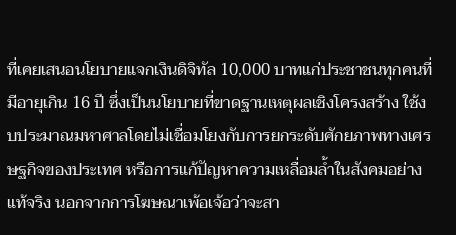ที่เคยเสนอนโยบายแจกเงินดิจิทัล 10,000 บาทแก่ประชาชนทุกคนที่มีอายุเกิน 16 ปี ซึ่งเป็นนโยบายที่ขาดฐานเหตุผลเชิงโครงสร้าง ใช้งบประมาณมหาศาลโดยไม่เชื่อมโยงกับการยกระดับศักยภาพทางเศรษฐกิจของประเทศ หรือการแก้ปัญหาความเหลื่อมล้ำในสังคมอย่างแท้จริง นอกจากการโฆษณาเพ้อเจ้อว่าจะสา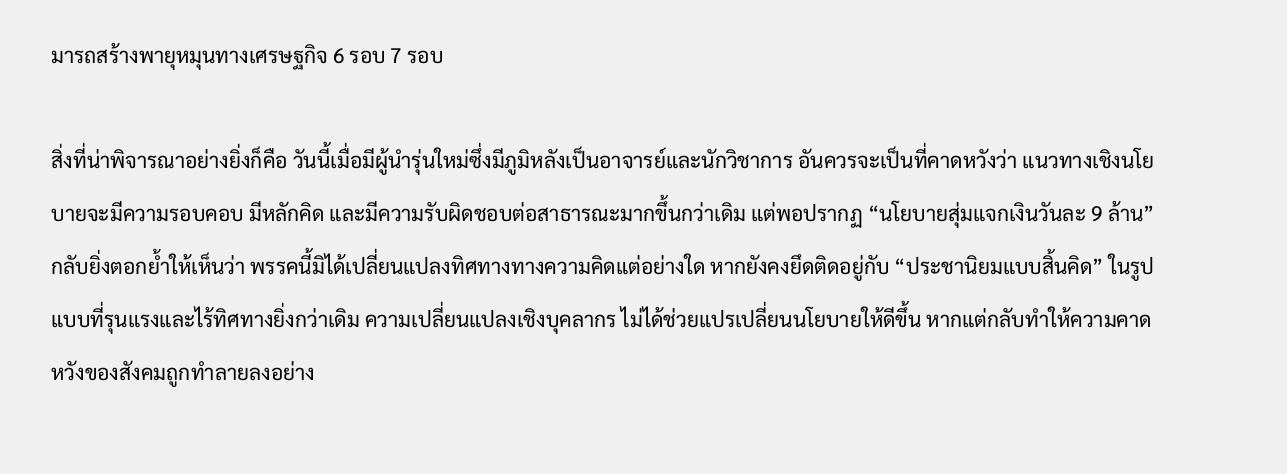มารถสร้างพายุหมุนทางเศรษฐกิจ 6 รอบ 7 รอบ

สิ่งที่น่าพิจารณาอย่างยิ่งก็คือ วันนี้เมื่อมีผู้นำรุ่นใหม่ซึ่งมีภูมิหลังเป็นอาจารย์และนักวิชาการ อันควรจะเป็นที่คาดหวังว่า แนวทางเชิงนโยบายจะมีความรอบคอบ มีหลักคิด และมีความรับผิดชอบต่อสาธารณะมากขึ้นกว่าเดิม แต่พอปรากฏ “นโยบายสุ่มแจกเงินวันละ 9 ล้าน” กลับยิ่งตอกย้ำให้เห็นว่า พรรคนี้มิได้เปลี่ยนแปลงทิศทางทางความคิดแต่อย่างใด หากยังคงยึดติดอยู่กับ “ประชานิยมแบบสิ้นคิด” ในรูปแบบที่รุนแรงและไร้ทิศทางยิ่งกว่าเดิม ความเปลี่ยนแปลงเชิงบุคลากร ไม่ได้ช่วยแปรเปลี่ยนนโยบายให้ดีขึ้น หากแต่กลับทำให้ความคาดหวังของสังคมถูกทำลายลงอย่าง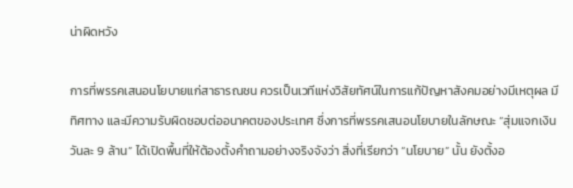น่าผิดหวัง

การที่พรรคเสนอนโยบายแก่สาธารณชน ควรเป็นเวทีแห่งวิสัยทัศน์ในการแก้ปัญหาสังคมอย่างมีเหตุผล มีทิศทาง และมีความรับผิดชอบต่ออนาคตของประเทศ ซึ่งการที่พรรคเสนอนโยบายในลักษณะ “สุ่มแจกเงินวันละ 9 ล้าน” ได้เปิดพื้นที่ให้ต้องตั้งคำถามอย่างจริงจังว่า สิ่งที่เรียกว่า “นโยบาย” นั้น ยังตั้งอ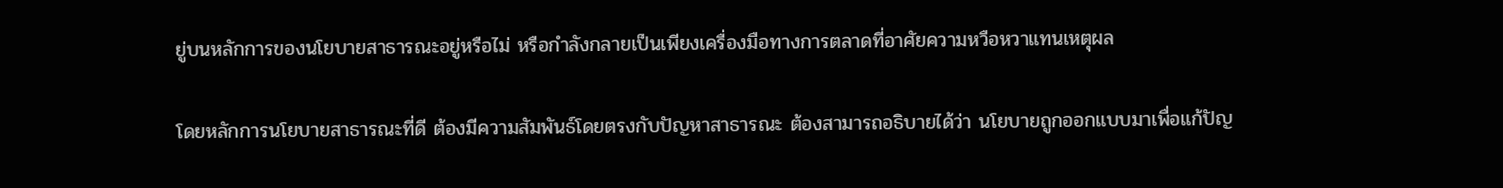ยู่บนหลักการของนโยบายสาธารณะอยู่หรือไม่ หรือกำลังกลายเป็นเพียงเครื่องมือทางการตลาดที่อาศัยความหวือหวาแทนเหตุผล

โดยหลักการนโยบายสาธารณะที่ดี ต้องมีความสัมพันธ์โดยตรงกับปัญหาสาธารณะ ต้องสามารถอธิบายได้ว่า นโยบายถูกออกแบบมาเพื่อแก้ปัญ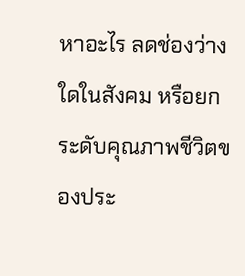หาอะไร ลดช่องว่างใดในสังคม หรือยกระดับคุณภาพชีวิตของประ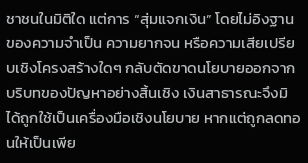ชาชนในมิติใด แต่การ “สุ่มแจกเงิน” โดยไม่อิงฐานของความจำเป็น ความยากจน หรือความเสียเปรียบเชิงโครงสร้างใดๆ กลับตัดขาดนโยบายออกจากบริบทของปัญหาอย่างสิ้นเชิง เงินสาธารณะจึงมิได้ถูกใช้เป็นเครื่องมือเชิงนโยบาย หากแต่ถูกลดทอนให้เป็นเพีย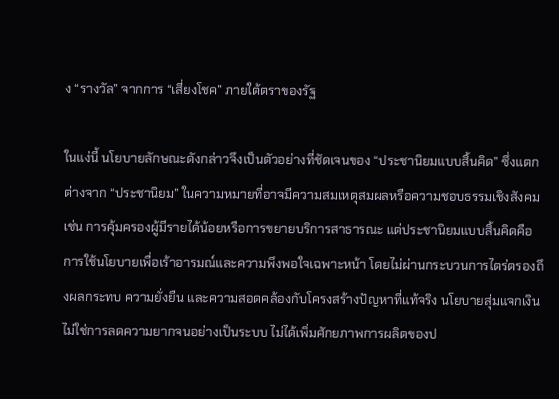ง “รางวัล” จากการ “เสี่ยงโชค” ภายใต้ตราของรัฐ

ในแง่นี้ นโยบายลักษณะดังกล่าวจึงเป็นตัวอย่างที่ชัดเจนของ “ประชานิยมแบบสิ้นคิด” ซึ่งแตกต่างจาก “ประชานิยม” ในความหมายที่อาจมีความสมเหตุสมผลหรือความชอบธรรมเชิงสังคม เช่น การคุ้มครองผู้มีรายได้น้อยหรือการขยายบริการสาธารณะ แต่ประชานิยมแบบสิ้นคิดคือการใช้นโยบายเพื่อเร้าอารมณ์และความพึงพอใจเฉพาะหน้า โดยไม่ผ่านกระบวนการไตร่ตรองถึงผลกระทบ ความยั่งยืน และความสอดคล้องกับโครงสร้างปัญหาที่แท้จริง นโยบายสุ่มแจกเงินไม่ใช่การลดความยากจนอย่างเป็นระบบ ไม่ได้เพิ่มศักยภาพการผลิตของป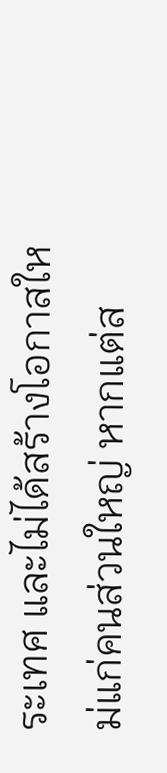ระเทศ และไม่ได้สร้างโอกาสใหม่แก่คนส่วนใหญ่ หากแต่ส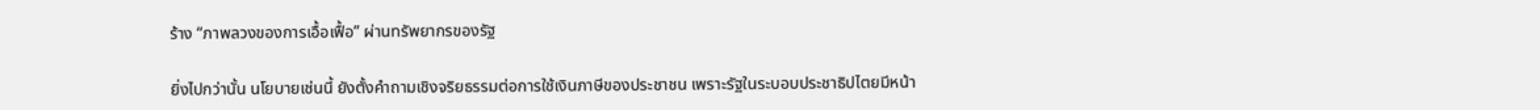ร้าง “ภาพลวงของการเอื้อเฟื้อ” ผ่านทรัพยากรของรัฐ

ยิ่งไปกว่านั้น นโยบายเช่นนี้ ยังตั้งคำถามเชิงจริยธรรมต่อการใช้เงินภาษีของประชาชน เพราะรัฐในระบอบประชาธิปไตยมีหน้า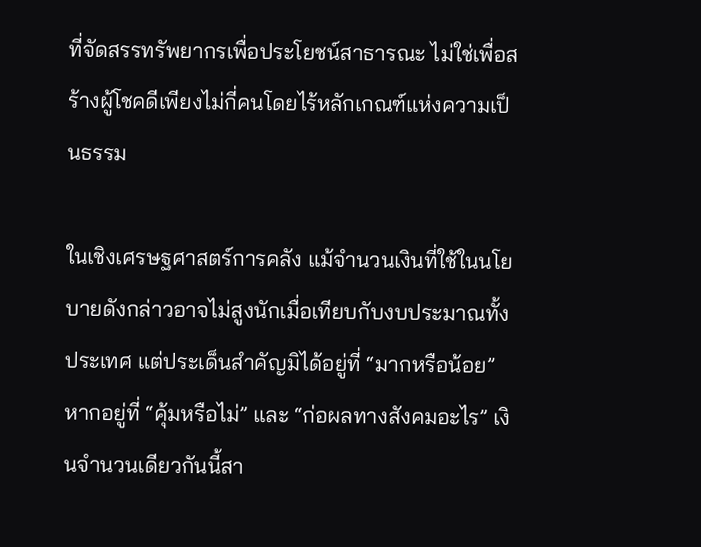ที่จัดสรรทรัพยากรเพื่อประโยชน์สาธารณะ ไม่ใช่เพื่อสร้างผู้โชคดีเพียงไม่กี่คนโดยไร้หลักเกณฑ์แห่งความเป็นธรรม

ในเชิงเศรษฐศาสตร์การคลัง แม้จำนวนเงินที่ใช้ในนโยบายดังกล่าวอาจไม่สูงนักเมื่อเทียบกับงบประมาณทั้งประเทศ แต่ประเด็นสำคัญมิได้อยู่ที่ “มากหรือน้อย” หากอยู่ที่ “คุ้มหรือไม่” และ “ก่อผลทางสังคมอะไร” เงินจำนวนเดียวกันนี้สา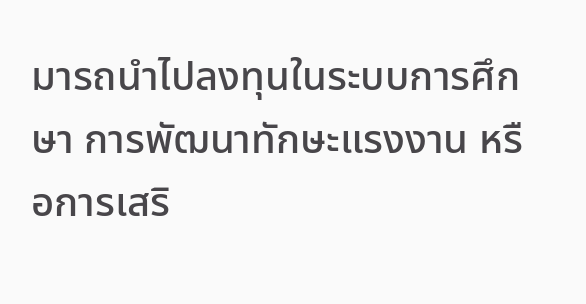มารถนำไปลงทุนในระบบการศึกษา การพัฒนาทักษะแรงงาน หรือการเสริ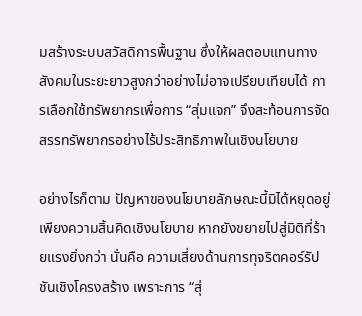มสร้างระบบสวัสดิการพื้นฐาน ซึ่งให้ผลตอบแทนทางสังคมในระยะยาวสูงกว่าอย่างไม่อาจเปรียบเทียบได้ การเลือกใช้ทรัพยากรเพื่อการ “สุ่มแจก” จึงสะท้อนการจัดสรรทรัพยากรอย่างไร้ประสิทธิภาพในเชิงนโยบาย

อย่างไรก็ตาม ปัญหาของนโยบายลักษณะนี้มิได้หยุดอยู่เพียงความสิ้นคิดเชิงนโยบาย หากยังขยายไปสู่มิติที่ร้ายแรงยิ่งกว่า นั่นคือ ความเสี่ยงด้านการทุจริตคอร์รัปชันเชิงโครงสร้าง เพราะการ “สุ่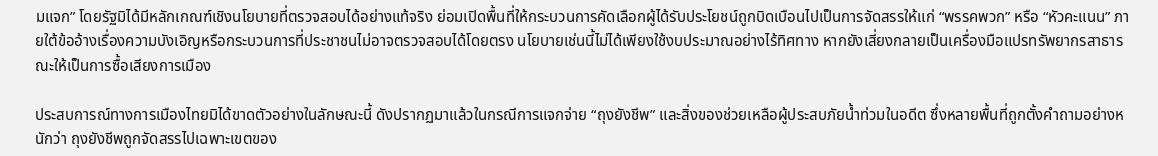มแจก” โดยรัฐมิได้มีหลักเกณฑ์เชิงนโยบายที่ตรวจสอบได้อย่างแท้จริง ย่อมเปิดพื้นที่ให้กระบวนการคัดเลือกผู้ได้รับประโยชน์ถูกบิดเบือนไปเป็นการจัดสรรให้แก่ “พรรคพวก” หรือ “หัวคะแนน” ภายใต้ข้ออ้างเรื่องความบังเอิญหรือกระบวนการที่ประชาชนไม่อาจตรวจสอบได้โดยตรง นโยบายเช่นนี้ไม่ได้เพียงใช้งบประมาณอย่างไร้ทิศทาง หากยังเสี่ยงกลายเป็นเครื่องมือแปรทรัพยากรสาธารณะให้เป็นการซื้อเสียงการเมือง

ประสบการณ์ทางการเมืองไทยมิได้ขาดตัวอย่างในลักษณะนี้ ดังปรากฏมาแล้วในกรณีการแจกจ่าย “ถุงยังชีพ” และสิ่งของช่วยเหลือผู้ประสบภัยน้ำท่วมในอดีต ซึ่งหลายพื้นที่ถูกตั้งคำถามอย่างหนักว่า ถุงยังชีพถูกจัดสรรไปเฉพาะเขตของ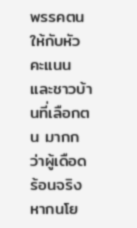พรรคตน ให้กับหัวคะแนนและชาวบ้านที่เลือกตน มากกว่าผู้เดือดร้อนจริง หากนโย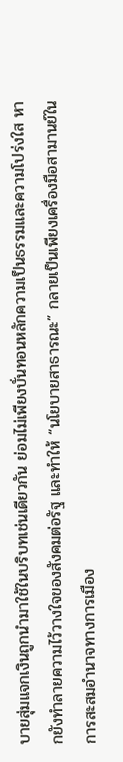บายสุ่มแจกเงินถูกนำมาใช้ในบริบทเช่นเดียวกัน ย่อมไม่เพียงบั่นทอนหลักความเป็นธรรมและความโปร่งใส หากยังทำลายความไว้วางใจของสังคมต่อรัฐ และทำให้ “นโยบายสาธารณะ” กลายเป็นเพียงเครื่องมือสามานย์ในการสะสมอำนาจทางการเมือง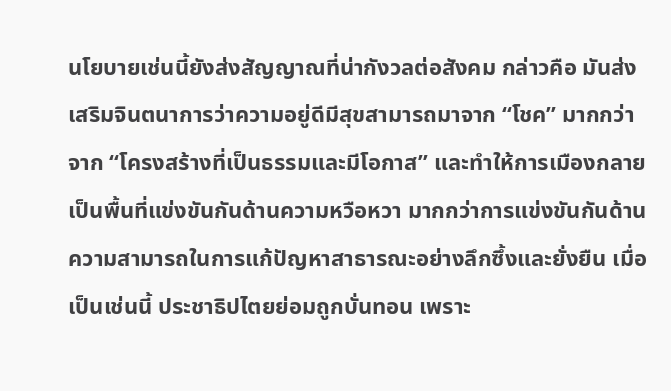นโยบายเช่นนี้ยังส่งสัญญาณที่น่ากังวลต่อสังคม กล่าวคือ มันส่งเสริมจินตนาการว่าความอยู่ดีมีสุขสามารถมาจาก “โชค” มากกว่าจาก “โครงสร้างที่เป็นธรรมและมีโอกาส” และทำให้การเมืองกลายเป็นพื้นที่แข่งขันกันด้านความหวือหวา มากกว่าการแข่งขันกันด้านความสามารถในการแก้ปัญหาสาธารณะอย่างลึกซึ้งและยั่งยืน เมื่อเป็นเช่นนี้ ประชาธิปไตยย่อมถูกบั่นทอน เพราะ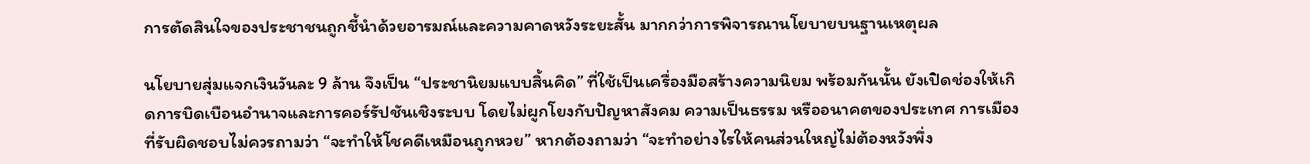การตัดสินใจของประชาชนถูกชี้นำด้วยอารมณ์และความคาดหวังระยะสั้น มากกว่าการพิจารณานโยบายบนฐานเหตุผล

นโยบายสุ่มแจกเงินวันละ 9 ล้าน จึงเป็น “ประชานิยมแบบสิ้นคิด” ที่ใช้เป็นเครื่องมือสร้างความนิยม พร้อมกันนั้น ยังเปิดช่องให้เกิดการบิดเบือนอำนาจและการคอร์รัปชันเชิงระบบ โดยไม่ผูกโยงกับปัญหาสังคม ความเป็นธรรม หรืออนาคตของประเทศ การเมืองที่รับผิดชอบไม่ควรถามว่า “จะทำให้โชคดีเหมือนถูกหวย” หากต้องถามว่า “จะทำอย่างไรให้คนส่วนใหญ่ไม่ต้องหวังพึ่ง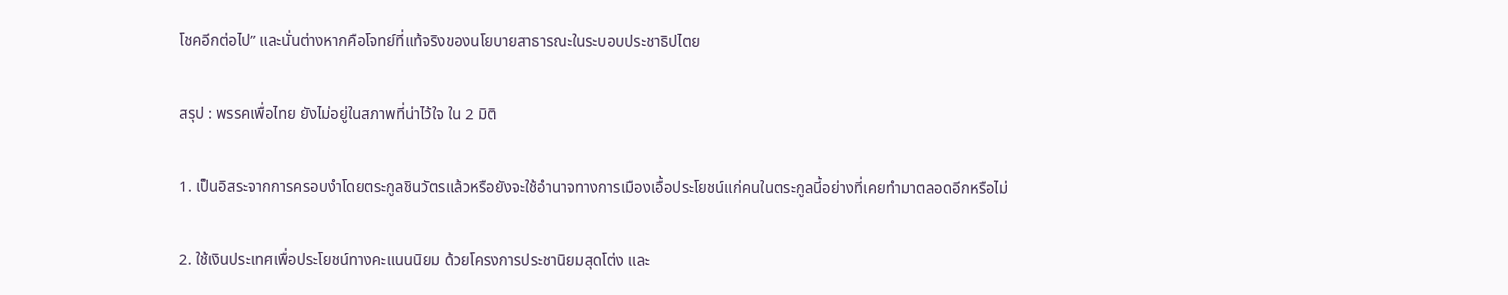โชคอีกต่อไป” และนั่นต่างหากคือโจทย์ที่แท้จริงของนโยบายสาธารณะในระบอบประชาธิปไตย

สรุป : พรรคเพื่อไทย ยังไม่อยู่ในสภาพที่น่าไว้ใจ ใน 2 มิติ

1. เป็นอิสระจากการครอบงำโดยตระกูลชินวัตรแล้วหรือยังจะใช้อำนาจทางการเมืองเอื้อประโยชน์แก่คนในตระกูลนี้อย่างที่เคยทำมาตลอดอีกหรือไม่

2. ใช้เงินประเทศเพื่อประโยชน์ทางคะแนนนิยม ด้วยโครงการประชานิยมสุดโต่ง และ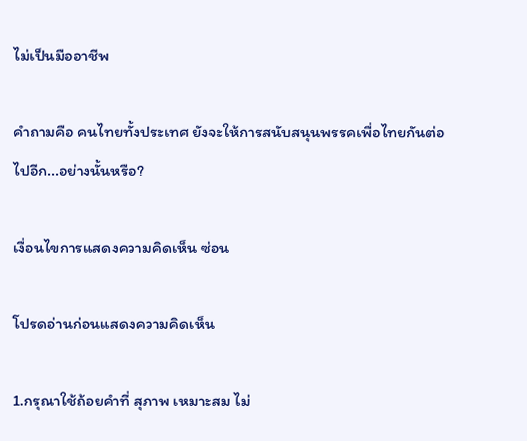ไม่เป็นมืออาชีพ

คำถามคือ คนไทยทั้งประเทศ ยังจะให้การสนับสนุนพรรคเพื่อไทยกันต่อไปอีก...อย่างนั้นหรือ?

เงื่อนไขการแสดงความคิดเห็น ซ่อน

โปรดอ่านก่อนแสดงความคิดเห็น

1.กรุณาใช้ถ้อยคำที่ สุภาพ เหมาะสม ไม่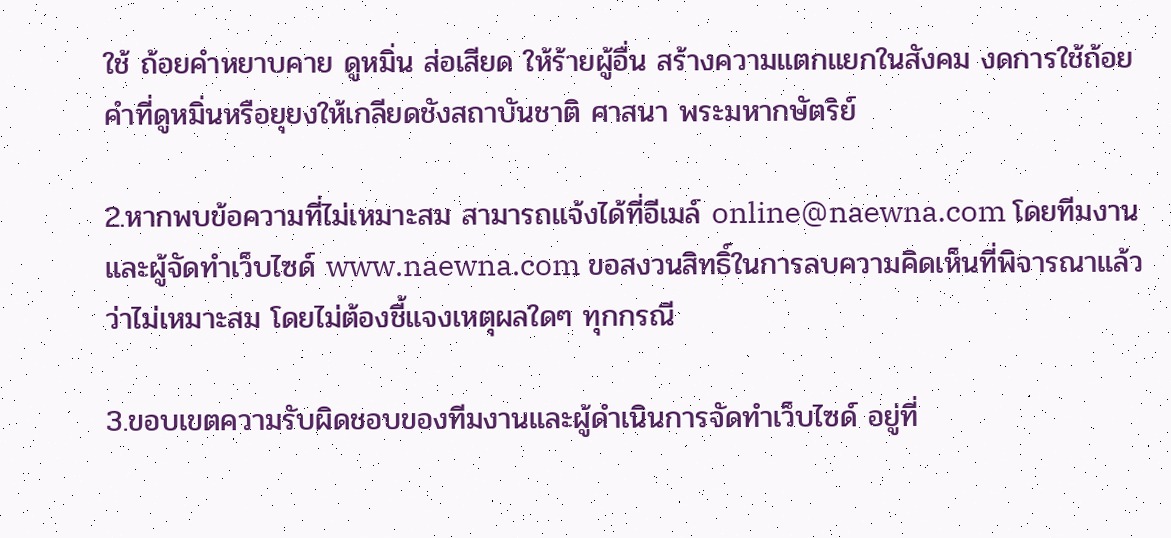ใช้ ถ้อยคำหยาบคาย ดูหมิ่น ส่อเสียด ให้ร้ายผู้อื่น สร้างความแตกแยกในสังคม งดการใช้ถ้อยคำที่ดูหมิ่นหรือยุยงให้เกลียดชังสถาบันชาติ ศาสนา พระมหากษัตริย์

2.หากพบข้อความที่ไม่เหมาะสม สามารถแจ้งได้ที่อีเมล์ online@naewna.com โดยทีมงานและผู้จัดทำเว็บไซด์ www.naewna.com ขอสงวนสิทธิ์ในการลบความคิดเห็นที่พิจารณาแล้วว่าไม่เหมาะสม โดยไม่ต้องชี้แจงเหตุผลใดๆ ทุกกรณี

3.ขอบเขตความรับผิดชอบของทีมงานและผู้ดำเนินการจัดทำเว็บไซด์ อยู่ที่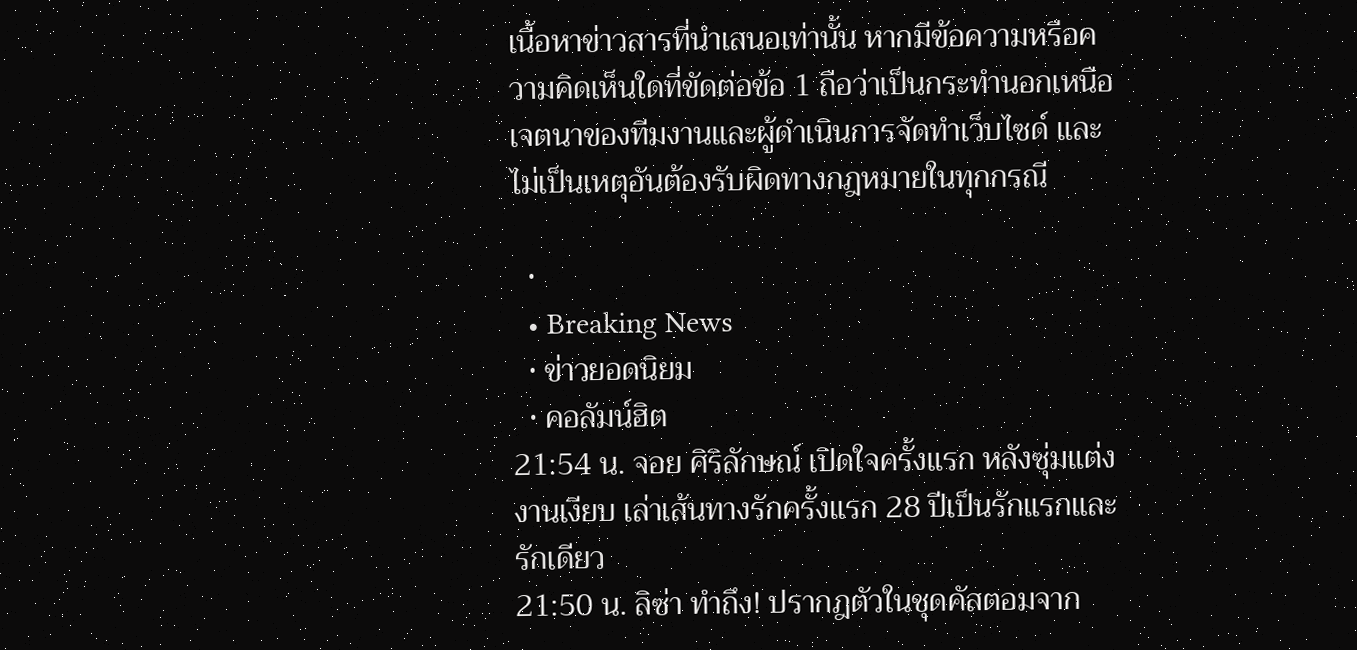เนื้อหาข่าวสารที่นำเสนอเท่านั้น หากมีข้อความหรือความคิดเห็นใดที่ขัดต่อข้อ 1 ถือว่าเป็นกระทำนอกเหนือเจตนาของทีมงานและผู้ดำเนินการจัดทำเว็บไซด์ และไม่เป็นเหตุอันต้องรับผิดทางกฎหมายในทุกกรณี

  •
  • Breaking News
  • ข่าวยอดนิยม
  • คอลัมน์ฮิต
21:54 น. จอย ศิริลักษณ์ เปิดใจครั้งแรก หลังซุ่มแต่งงานเงียบ เล่าเส้นทางรักครั้งแรก 28 ปีเป็นรักแรกและรักเดียว
21:50 น. ลิซ่า ทำถึง! ปรากฎตัวในชุดคัสตอมจาก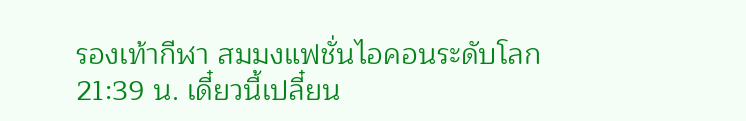รองเท้ากีฬา สมมงแฟชั่นไอคอนระดับโลก
21:39 น. เดี๋ยวนี้เปลี๋ยน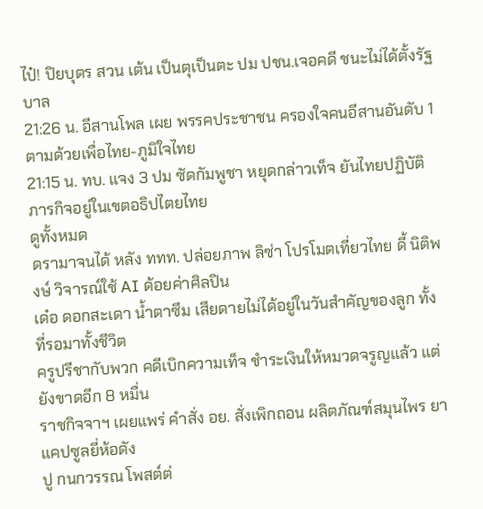ไป๋! ปิยบุตร สวน เต้น เป็นตุเป็นตะ ปม ปชน.เจอคดี ชนะไม่ได้ตั้งรัฐบาล
21:26 น. อีสานโพล เผย พรรคประชาชน ครองใจคนอีสานอันดับ 1 ตามด้วยเพื่อไทย-ภูมิใจไทย
21:15 น. ทบ. แจง 3 ปม ซัดกัมพูชา หยุดกล่าวเท็จ ยันไทยปฏิบัติภารกิจอยู่ในเขตอธิปไตยไทย
ดูทั้งหมด
ดรามาจนได้ หลัง ททท. ปล่อยภาพ ลิซ่า โปรโมตเที่ยวไทย ดี้ นิติพงษ์ วิจารณ์ใช้ AI ด้อยค่าศิลปิน
เด๋อ ดอกสะเดา น้ำตาซึม เสียดายไม่ได้อยู่ในวันสำคัญของลูก ทั้งที่รอมาทั้งชีวิต
ครูปรีชากับพวก คดีเบิกความเท็จ ชำระเงินให้หมวดจรูญแล้ว แต่ยังขาดอีก 8 หมื่น
ราชกิจจาฯ เผยแพร่ คำสั่ง อย. สั่งเพิกถอน ผลิตภัณฑ์สมุนไพร ยาแคปซูลยี่ห้อดัง
ปู กนกวรรณ โพสต์ต่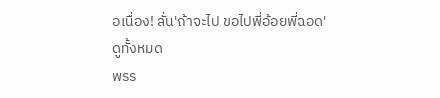อเนื่อง! ลั่น'ถ้าจะไป ขอไปพี่อ้อยพี่ฉอด'
ดูทั้งหมด
พรร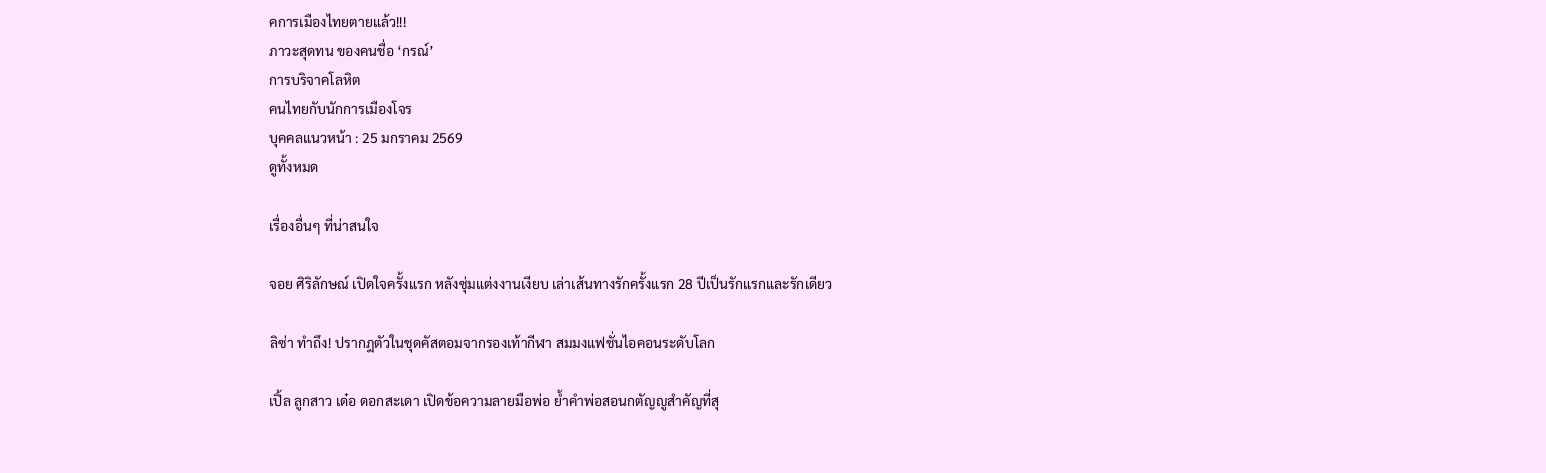คการเมืองไทยตายแล้ว!!!
ภาวะสุดทน ของคนชื่อ ‘กรณ์’
การบริจาคโลหิต
คนไทยกับนักการเมืองโจร
บุคคลแนวหน้า : 25 มกราคม 2569
ดูทั้งหมด

เรื่องอื่นๆ ที่น่าสนใจ

จอย ศิริลักษณ์ เปิดใจครั้งแรก หลังซุ่มแต่งงานเงียบ เล่าเส้นทางรักครั้งแรก 28 ปีเป็นรักแรกและรักเดียว

ลิซ่า ทำถึง! ปรากฎตัวในชุดคัสตอมจากรองเท้ากีฬา สมมงแฟชั่นไอคอนระดับโลก

เปิ้ล ลูกสาว เด๋อ ดอกสะเดา เปิดข้อความลายมือพ่อ ย้ำคำพ่อสอนกตัญญูสำคัญที่สุ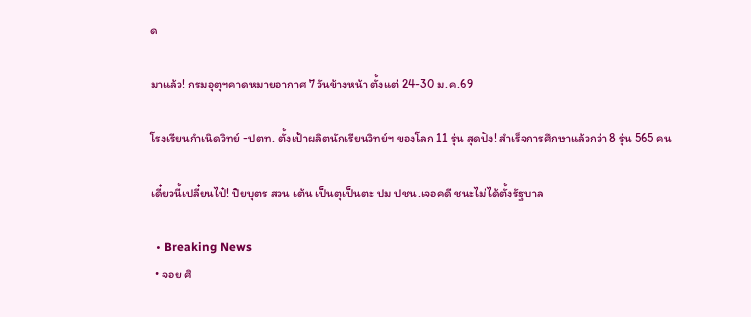ด

มาแล้ว! กรมอุตุฯคาดหมายอากาศ 7 วันข้างหน้า ตั้งแต่ 24-30 ม.ค.69

โรงเรียนกำเนิดวิทย์ -ปตท. ตั้งเป้าผลิตนักเรียนวิทย์ฯ ของโลก 11 รุ่น สุดปัง! สำเร็จการศึกษาแล้วกว่า 8 รุ่น 565 คน

เดี๋ยวนี้เปลี๋ยนไป๋! ปิยบุตร สวน เต้น เป็นตุเป็นตะ ปม ปชน.เจอคดี ชนะไม่ได้ตั้งรัฐบาล

  • Breaking News
  • จอย ศิ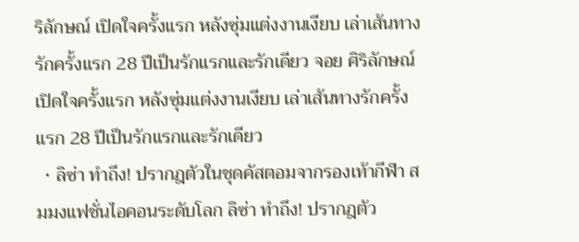ริลักษณ์ เปิดใจครั้งแรก หลังซุ่มแต่งงานเงียบ เล่าเส้นทางรักครั้งแรก 28 ปีเป็นรักแรกและรักเดียว จอย ศิริลักษณ์ เปิดใจครั้งแรก หลังซุ่มแต่งงานเงียบ เล่าเส้นทางรักครั้งแรก 28 ปีเป็นรักแรกและรักเดียว
  • ลิซ่า ทำถึง! ปรากฎตัวในชุดคัสตอมจากรองเท้ากีฬา สมมงแฟชั่นไอคอนระดับโลก ลิซ่า ทำถึง! ปรากฎตัว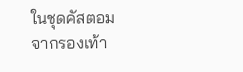ในชุดคัสตอมจากรองเท้า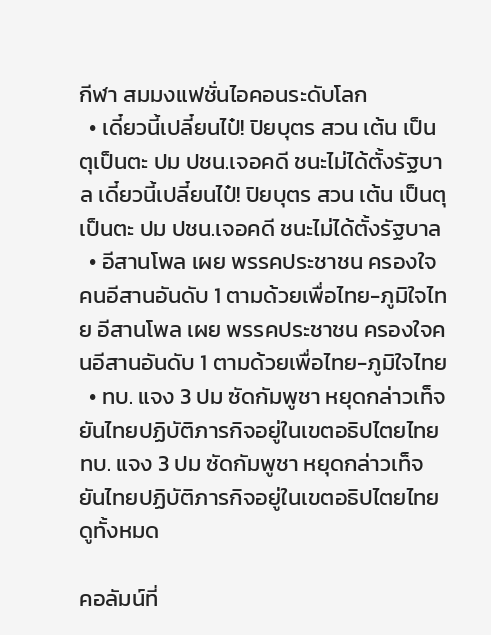กีฬา สมมงแฟชั่นไอคอนระดับโลก
  • เดี๋ยวนี้เปลี๋ยนไป๋! ปิยบุตร สวน เต้น เป็นตุเป็นตะ ปม ปชน.เจอคดี ชนะไม่ได้ตั้งรัฐบาล เดี๋ยวนี้เปลี๋ยนไป๋! ปิยบุตร สวน เต้น เป็นตุเป็นตะ ปม ปชน.เจอคดี ชนะไม่ได้ตั้งรัฐบาล
  • อีสานโพล เผย พรรคประชาชน ครองใจคนอีสานอันดับ 1 ตามด้วยเพื่อไทย-ภูมิใจไทย อีสานโพล เผย พรรคประชาชน ครองใจคนอีสานอันดับ 1 ตามด้วยเพื่อไทย-ภูมิใจไทย
  • ทบ. แจง 3 ปม ซัดกัมพูชา หยุดกล่าวเท็จ ยันไทยปฏิบัติภารกิจอยู่ในเขตอธิปไตยไทย ทบ. แจง 3 ปม ซัดกัมพูชา หยุดกล่าวเท็จ ยันไทยปฏิบัติภารกิจอยู่ในเขตอธิปไตยไทย
ดูทั้งหมด

คอลัมน์ที่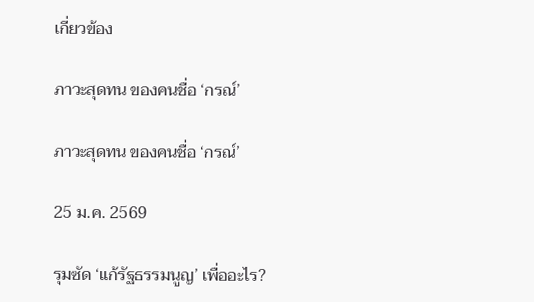เกี่ยวข้อง

ภาวะสุดทน ของคนชื่อ ‘กรณ์’

ภาวะสุดทน ของคนชื่อ ‘กรณ์’

25 ม.ค. 2569

รุมซัด ‘แก้รัฐธรรมนูญ’ เพื่ออะไร?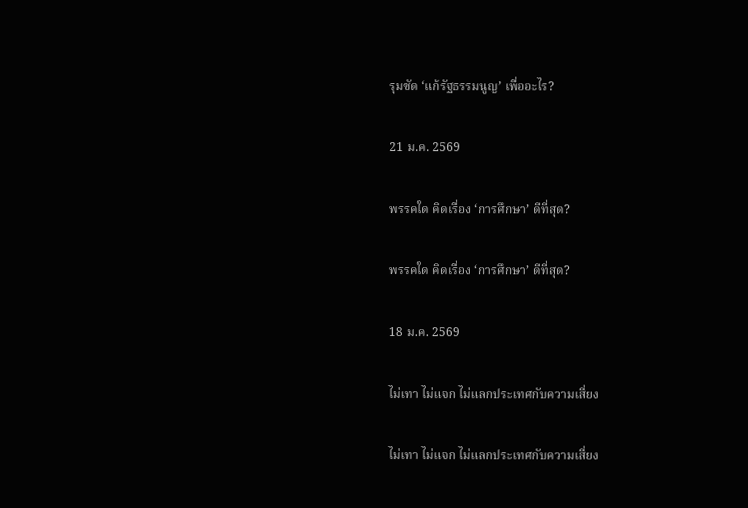รุมซัด ‘แก้รัฐธรรมนูญ’ เพื่ออะไร?

21 ม.ค. 2569

พรรคใด คิดเรื่อง ‘การศึกษา’ ดีที่สุด?

พรรคใด คิดเรื่อง ‘การศึกษา’ ดีที่สุด?

18 ม.ค. 2569

ไม่เทา ไม่แจก ไม่แลกประเทศกับความเสี่ยง

ไม่เทา ไม่แจก ไม่แลกประเทศกับความเสี่ยง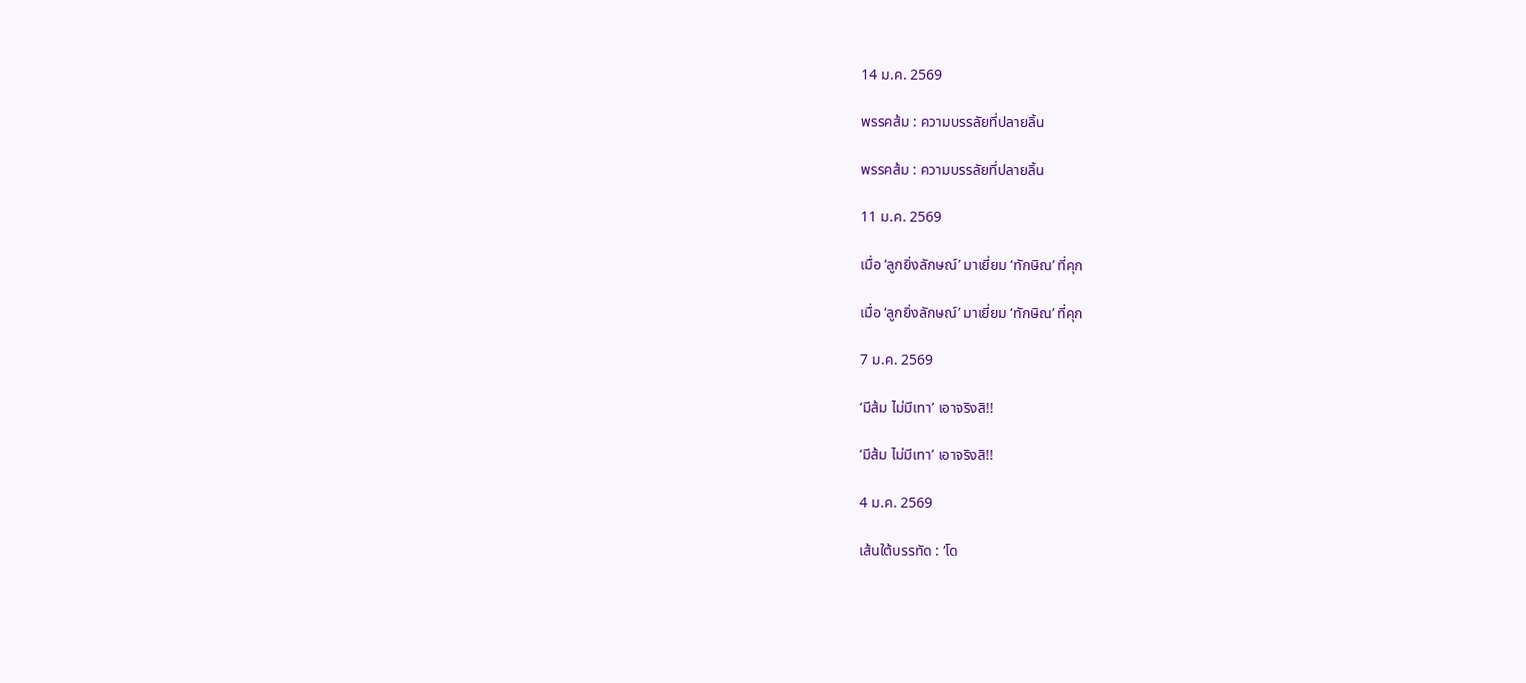14 ม.ค. 2569

พรรคส้ม : ความบรรลัยที่ปลายลิ้น

พรรคส้ม : ความบรรลัยที่ปลายลิ้น

11 ม.ค. 2569

เมื่อ ‘ลูกยิ่งลักษณ์’ มาเยี่ยม ‘ทักษิณ’ ที่คุก

เมื่อ ‘ลูกยิ่งลักษณ์’ มาเยี่ยม ‘ทักษิณ’ ที่คุก

7 ม.ค. 2569

‘มีส้ม ไม่มีเทา’ เอาจริงสิ!!

‘มีส้ม ไม่มีเทา’ เอาจริงสิ!!

4 ม.ค. 2569

เส้นใต้บรรทัด : ‘โด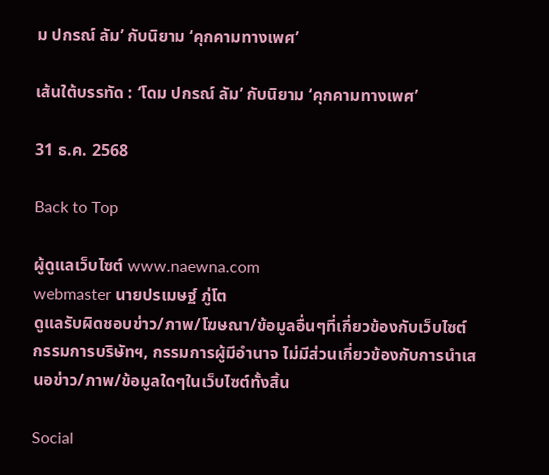ม ปกรณ์ ลัม’ กับนิยาม ‘คุกคามทางเพศ’

เส้นใต้บรรทัด : ‘โดม ปกรณ์ ลัม’ กับนิยาม ‘คุกคามทางเพศ’

31 ธ.ค. 2568

Back to Top

ผู้ดูแลเว็บไซต์ www.naewna.com
webmaster นายปรเมษฐ์ ภู่โต
ดูแลรับผิดชอบข่าว/ภาพ/โฆษณา/ข้อมูลอื่นๆที่เกี่ยวข้องกับเว็บไซต์
กรรมการบริษัทฯ, กรรมการผู้มีอำนาจ ไม่มีส่วนเกี่ยวข้องกับการนำเสนอข่าว/ภาพ/ข้อมูลใดๆในเว็บไซต์ทั้งสิ้น

Social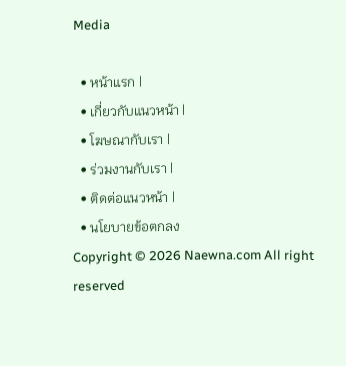Media

  • หน้าแรก |
  • เกี่ยวกับแนวหน้า |
  • โฆษณากับเรา |
  • ร่วมงานกับเรา |
  • ติดต่อแนวหน้า |
  • นโยบายข้อตกลง
Copyright © 2026 Naewna.com All right reserved